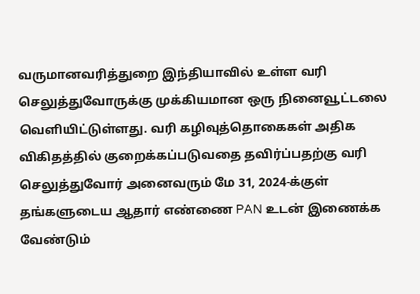வருமானவரித்துறை இந்தியாவில் உள்ள வரி செலுத்துவோருக்கு முக்கியமான ஒரு நினைவூட்டலை வெளியிட்டுள்ளது. வரி கழிவுத்தொகைகள் அதிக விகிதத்தில் குறைக்கப்படுவதை தவிர்ப்பதற்கு வரி செலுத்துவோர் அனைவரும் மே 31, 2024-க்குள் தங்களுடைய ஆதார் எண்ணை PAN உடன் இணைக்க வேண்டும்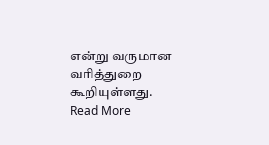என்று வருமான வரித்துறை கூறியுள்ளது.
Read More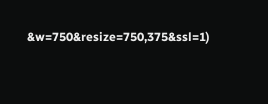&w=750&resize=750,375&ssl=1)